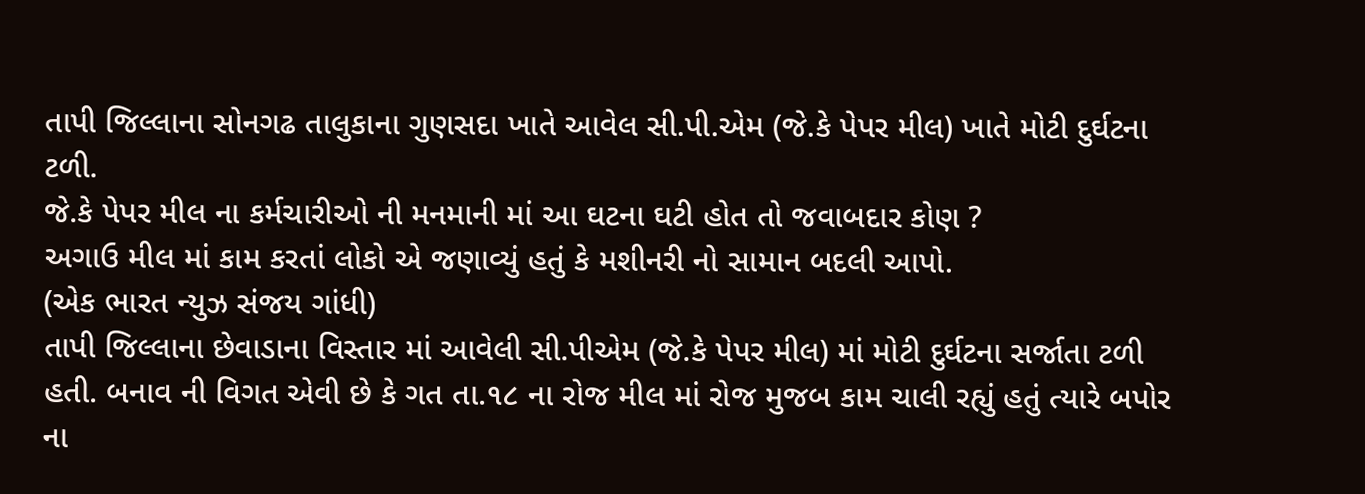તાપી જિલ્લાના સોનગઢ તાલુકાના ગુણસદા ખાતે આવેલ સી.પી.એમ (જે.કે પેપર મીલ) ખાતે મોટી દુર્ઘટના ટળી.
જે.કે પેપર મીલ ના કર્મચારીઓ ની મનમાની માં આ ઘટના ઘટી હોત તો જવાબદાર કોણ ?
અગાઉ મીલ માં કામ કરતાં લોકો એ જણાવ્યું હતું કે મશીનરી નો સામાન બદલી આપો.
(એક ભારત ન્યુઝ સંજય ગાંધી)
તાપી જિલ્લાના છેવાડાના વિસ્તાર માં આવેલી સી.પીએમ (જે.કે પેપર મીલ) માં મોટી દુર્ઘટના સર્જાતા ટળી હતી. બનાવ ની વિગત એવી છે કે ગત તા.૧૮ ના રોજ મીલ માં રોજ મુજબ કામ ચાલી રહ્યું હતું ત્યારે બપોર ના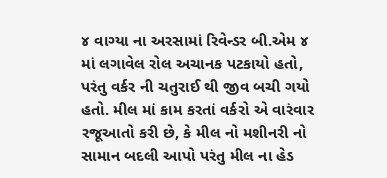૪ વાગ્યા ના અરસામાં રિવેન્ડર બી.એમ ૪ માં લગાવેલ રોલ અચાનક પટકાયો હતો, પરંતુ વર્કર ની ચતુરાઈ થી જીવ બચી ગયો હતો. મીલ માં કામ કરતાં વર્કરો એ વારંવાર રજૂઆતો કરી છે, કે મીલ નો મશીનરી નો સામાન બદલી આપો પરંતુ મીલ ના હેડ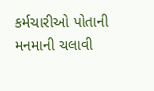કર્મચારીઓ પોતાની મનમાની ચલાવી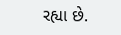રહ્યા છે.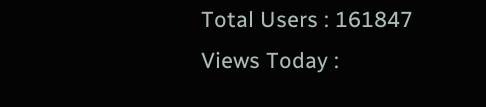Total Users : 161847
Views Today :